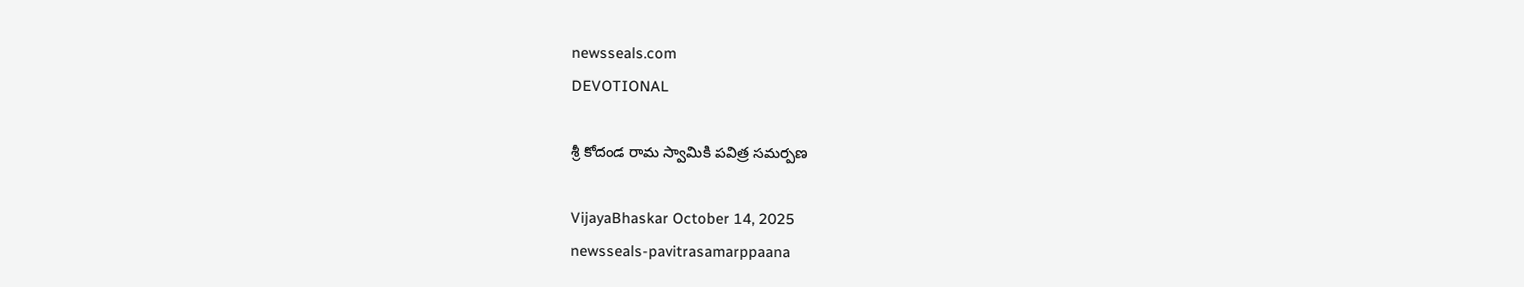newsseals.com
DEVOTIONAL

శ్రీ కోదండ రామ స్వామికి ప‌విత్ర స‌మ‌ర్ప‌ణ‌

VijayaBhaskar October 14, 2025
newsseals-pavitrasamarppaana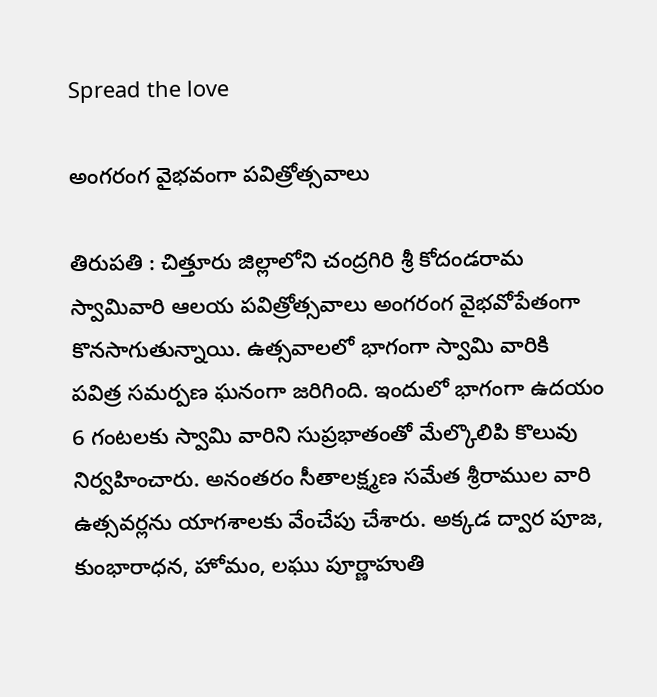Spread the love

అంగ‌రంగ వైభవంగా ప‌విత్రోత్స‌వాలు

తిరుప‌తి : చిత్తూరు జిల్లాలోని చంద్రగిరి శ్రీ కోదండరామ స్వామివారి ఆలయ పవిత్రోత్సవాలు అంగ‌రంగ వైభ‌వోపేతంగా కొన‌సాగుతున్నాయి. ఉత్స‌వాల‌లో భాగంగా స్వామి వారికి పవిత్ర సమర్పణ ఘ‌నంగా జరిగింది. ఇందులో భాగంగా ఉదయం 6 గంటలకు స్వామి వారిని సుప్రభాతంతో మేల్కొలిపి కొలువు నిర్వహించారు. అనంతరం సీతాలక్ష్మణ సమేత శ్రీరాముల వారి ఉత్సవర్లను యాగశాలకు వేంచేపు చేశారు. అక్కడ ద్వార పూజ‌, కుంభారాధన, హోమం, ల‌ఘు పూర్ణాహుతి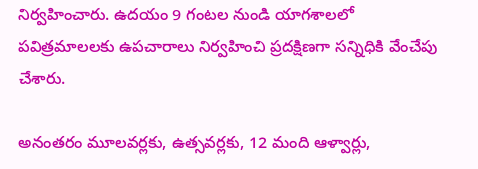నిర్వహించారు. ఉదయం 9 గంట‌ల నుండి యాగశాలలో పవిత్రమాలలకు ఉపచారాలు నిర్వహించి ప్రదక్షిణగా సన్నిధికి వేంచేపు చేశారు.

అనంతరం మూలవర్లకు, ఉత్స‌వ‌ర్ల‌కు, 12 మంది ఆళ్వార్లు,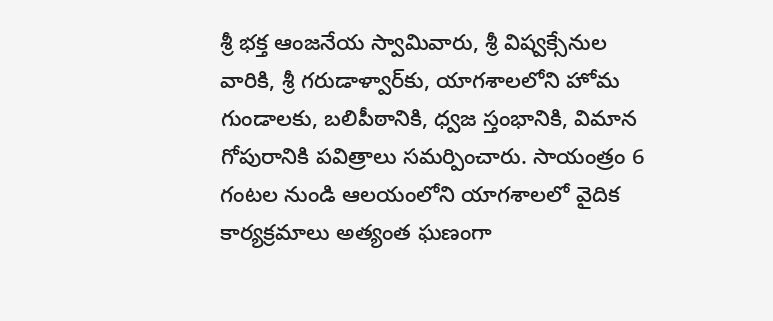శ్రీ భక్త ఆంజనేయ స్వామివారు, శ్రీ విష్వక్సేనుల వారికి, శ్రీ గరుడాళ్వార్‌కు, యాగశాలలోని హోమ గుండాలకు, బలిపీఠానికి, ధ్వజ స్తంభానికి, విమాన గోపురానికి పవిత్రాలు సమర్పించారు. సాయంత్రం 6 గంటల నుండి ఆలయంలోని యాగశాలలో వైదిక కార్యక్రమాలు అత్యంత ఘ‌ణంగా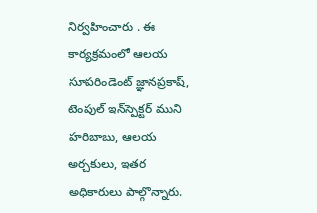నిర్వ‌హించారు . ఈ కార్యక్రమంలో ఆలయ సూపరిండెంట్ జ్ఞాన‌ప్ర‌కాష్‌, టెంపుల్‌ ఇన్‌స్పెక్టర్‌ ముని హ‌రిబాబు, ఆల‌య అర్చ‌కులు, ఇతర అధికారులు పాల్గొన్నారు.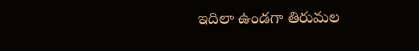ఇదిలా ఉండ‌గా తిరుమ‌ల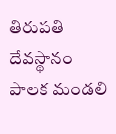తిరుప‌తి దేవ‌స్థానం పాల‌క మండ‌లి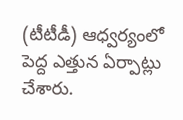(టీటీడీ) ఆధ్వ‌ర్యంలో పెద్ద ఎత్తున ఏర్పాట్లు చేశారు.